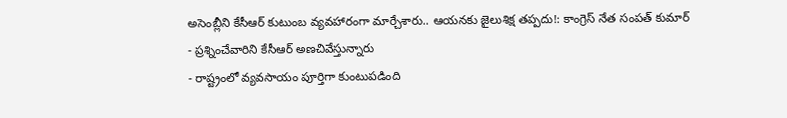అసెంబ్లీని కేసీఆర్ కుటుంబ వ్యవహారంగా మార్చేశారు.. ఆయనకు జైలుశిక్ష తప్పదు!: కాంగ్రెస్ నేత సంపత్ కుమార్
- ప్రశ్నించేవారిని కేసీఆర్ అణచివేస్తున్నారు
- రాష్ట్రంలో వ్యవసాయం పూర్తిగా కుంటుపడింది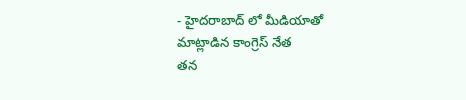- హైదరాబాద్ లో మీడియాతో మాట్లాడిన కాంగ్రెస్ నేత
తన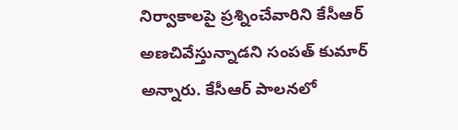నిర్వాకాలపై ప్రశ్నించేవారిని కేసీఆర్ అణచివేస్తున్నాడని సంపత్ కుమార్ అన్నారు. కేసీఆర్ పాలనలో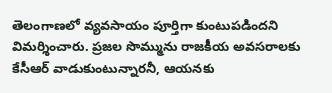తెలంగాణలో వ్యవసాయం పూర్తిగా కుంటుపడిందని విమర్శించారు. ప్రజల సొమ్మును రాజకీయ అవసరాలకు కేసీఆర్ వాడుకుంటున్నారనీ, ఆయనకు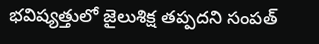భవిష్యత్తులో జైలుశిక్ష తప్పదని సంపత్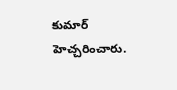కుమార్ హెచ్చరించారు.